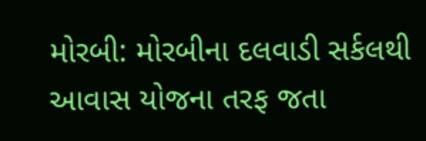મોરબી: મોરબીના દલવાડી સર્કલથી આવાસ યોજના તરફ જતા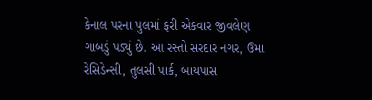કેનાલ પરના પુલમાં ફરી એકવાર જીવલેણ ગાબડું પડ્યું છે. આ રસ્તો સરદાર નગર, ઉમા રેસિડેન્સી, તુલસી પાર્ક, બાયપાસ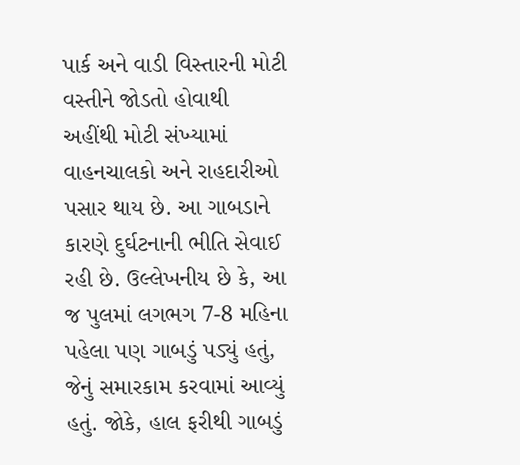પાર્ક અને વાડી વિસ્તારની મોટી વસ્તીને જોડતો હોવાથી અહીંથી મોટી સંખ્યામાં વાહનચાલકો અને રાહદારીઓ પસાર થાય છે. આ ગાબડાને કારણે દુર્ઘટનાની ભીતિ સેવાઈ રહી છે. ઉલ્લેખનીય છે કે, આ જ પુલમાં લગભગ 7-8 મહિના પહેલા પણ ગાબડું પડ્યું હતું, જેનું સમારકામ કરવામાં આવ્યું હતું. જોકે, હાલ ફરીથી ગાબડું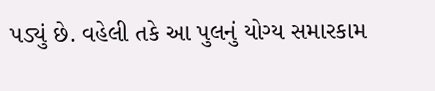પડ્યું છે. વહેલી તકે આ પુલનું યોગ્ય સમારકામ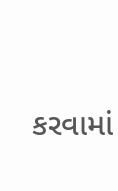કરવામાં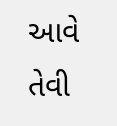આવે તેવી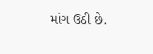માંગ ઉઠી છે.